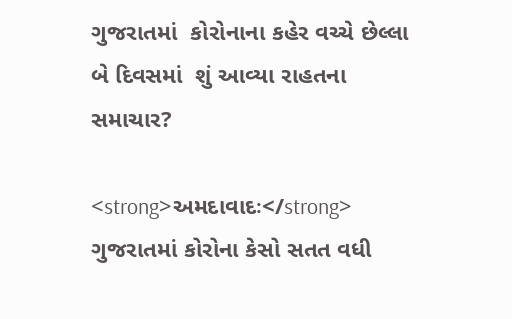ગુજરાતમાં  કોરોનાના કહેર વચ્ચે છેલ્લા બે દિવસમાં  શું આવ્યા રાહતના સમાચાર?

<strong>અમદાવાદઃ</strong> ગુજરાતમાં કોરોના કેસો સતત વધી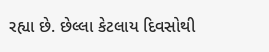રહ્યા છે. છેલ્લા કેટલાય દિવસોથી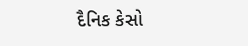દૈનિક કેસો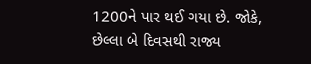1200ને પાર થઈ ગયા છે. જોકે, છેલ્લા બે દિવસથી રાજ્ય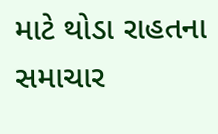માટે થોડા રાહતના સમાચાર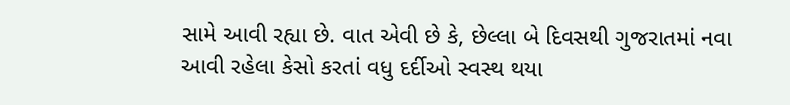સામે આવી રહ્યા છે. વાત એવી છે કે, છેલ્લા બે દિવસથી ગુજરાતમાં નવા આવી રહેલા કેસો કરતાં વધુ દર્દીઓ સ્વસ્થ થયા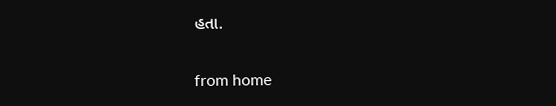હતા.

from home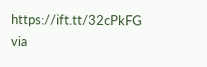https://ift.tt/32cPkFG
via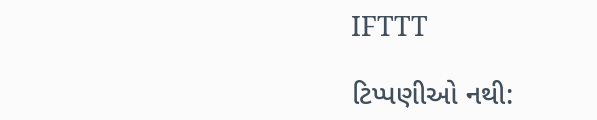IFTTT

ટિપ્પણીઓ નથી: